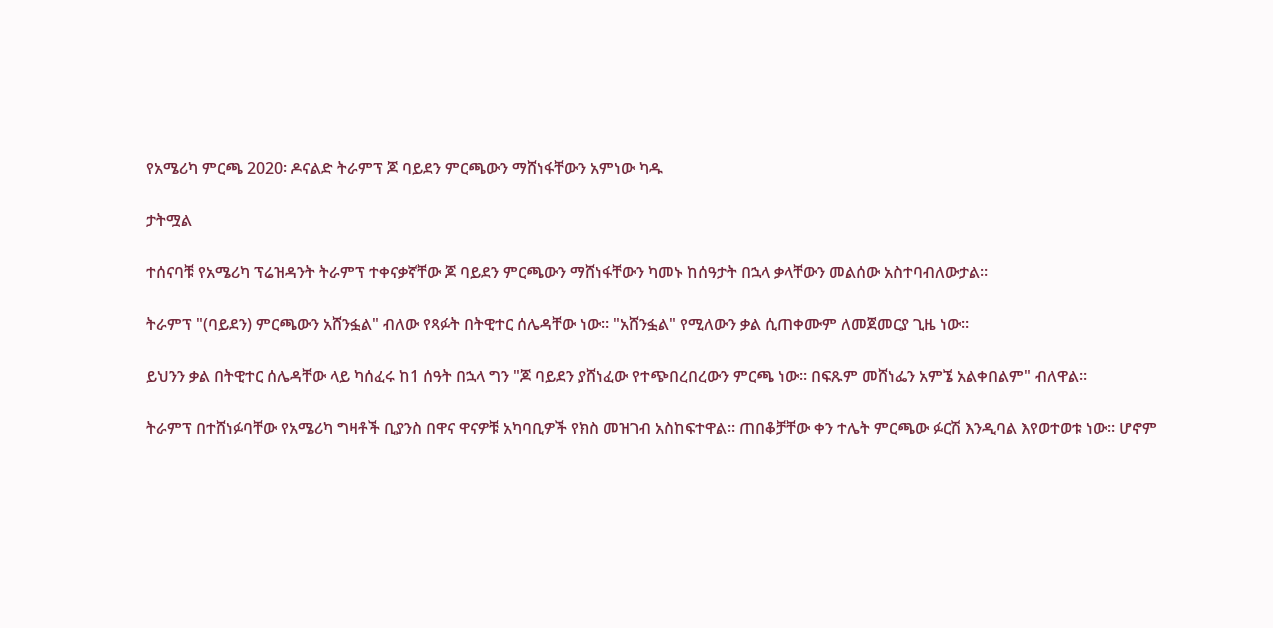የአሜሪካ ምርጫ 2020፡ ዶናልድ ትራምፕ ጆ ባይደን ምርጫውን ማሸነፋቸውን አምነው ካዱ

ታትሟል

ተሰናባቹ የአሜሪካ ፕሬዝዳንት ትራምፕ ተቀናቃኛቸው ጆ ባይደን ምርጫውን ማሸነፋቸውን ካመኑ ከሰዓታት በኋላ ቃላቸውን መልሰው አስተባብለውታል።

ትራምፕ "(ባይደን) ምርጫውን አሸንፏል" ብለው የጻፉት በትዊተር ሰሌዳቸው ነው። "አሸንፏል" የሚለውን ቃል ሲጠቀሙም ለመጀመርያ ጊዜ ነው።

ይህንን ቃል በትዊተር ሰሌዳቸው ላይ ካሰፈሩ ከ1 ሰዓት በኋላ ግን "ጆ ባይደን ያሸነፈው የተጭበረበረውን ምርጫ ነው። በፍጹም መሸነፌን አምኜ አልቀበልም" ብለዋል።

ትራምፕ በተሸነፉባቸው የአሜሪካ ግዛቶች ቢያንስ በዋና ዋናዎቹ አካባቢዎች የክስ መዝገብ አስከፍተዋል። ጠበቆቻቸው ቀን ተሌት ምርጫው ፉርሽ እንዲባል እየወተወቱ ነው። ሆኖም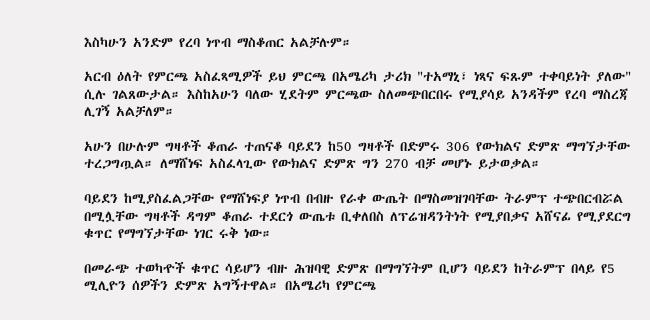እስካሁን አንድም የረባ ነጥብ ማስቆጠር አልቻሉም።

አርብ ዕለት የምርጫ አስፈጻሚዎች ይህ ምርጫ በአሜሪካ ታሪክ "ተአማኒ፣ ነጻና ፍጹም ተቀባይነት ያለው" ሲሉ ገልጸውታል። እስከአሁን ባለው ሂደትም ምርጫው ስለመጭበርበሩ የሚያሳይ አንዳችም የረባ ማስረጃ ሊገኝ አልቻለም።

አሁን በሁሉም ግዛቶች ቆጠራ ተጠናቆ ባይደን ከ50 ግዛቶች በድምሩ 306 የውክልና ድምጽ ማግኘታቸው ተረጋግጧል። ለማሸነፍ አስፈላጊው የውክልና ድምጽ ግን 270 ብቻ መሆኑ ይታወቃል።

ባይደን ከሚያስፈልጋቸው የማሸነፍያ ነጥብ በብዙ የራቀ ውጤት በማስመዝገባቸው ትራምፕ ተጭበርብሯል በሚሏቸው ግዛቶች ዳግም ቆጠራ ተደርጎ ውጤቱ ቢቀለበስ ለፕሬዝዳንትነት የሚያበቃና አሸናፊ የሚያደርግ ቁጥር የማግኘታቸው ነገር ሩቅ ነው።

በመራጭ ተወካዯች ቁጥር ሳይሆን ብዙ ሕዝባዊ ድምጽ በማግኘትም ቢሆን ባይደን ከትራምፕ በላይ የ5 ሚሊዮን ሰዎችን ድምጽ አግኝተዋል። በአሜሪካ የምርጫ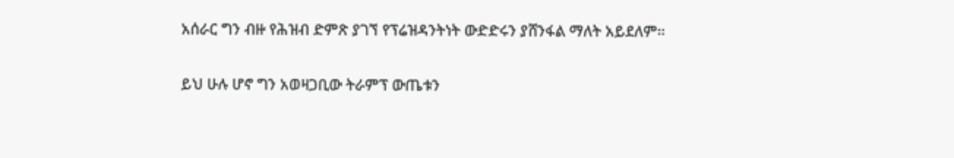አሰራር ግን ብዙ የሕዝብ ድምጽ ያገኘ የፕሬዝዳንትነት ውድድሩን ያሸንፋል ማለት አይደለም።

ይህ ሁሉ ሆኖ ግን አወዛጋቢው ትራምፕ ውጤቱን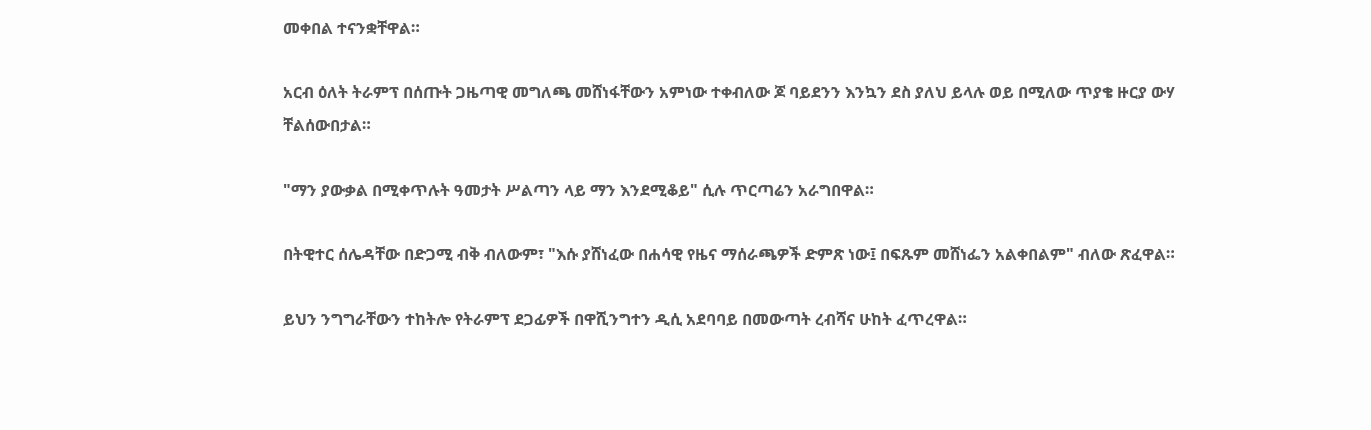መቀበል ተናንቋቸዋል።

አርብ ዕለት ትራምፕ በሰጡት ጋዜጣዊ መግለጫ መሸነፋቸውን አምነው ተቀብለው ጆ ባይደንን እንኳን ደስ ያለህ ይላሉ ወይ በሚለው ጥያቄ ዙርያ ውሃ ቸልሰውበታል።

"ማን ያውቃል በሚቀጥሉት ዓመታት ሥልጣን ላይ ማን እንደሚቆይ" ሲሉ ጥርጣሬን አራግበዋል።

በትዊተር ሰሌዳቸው በድጋሚ ብቅ ብለውም፣ "እሱ ያሸነፈው በሐሳዊ የዜና ማሰራጫዎች ድምጽ ነው፤ በፍጹም መሸነፌን አልቀበልም" ብለው ጽፈዋል።

ይህን ንግግራቸውን ተከትሎ የትራምፕ ደጋፊዎች በዋሺንግተን ዲሲ አደባባይ በመውጣት ረብሻና ሁከት ፈጥረዋል።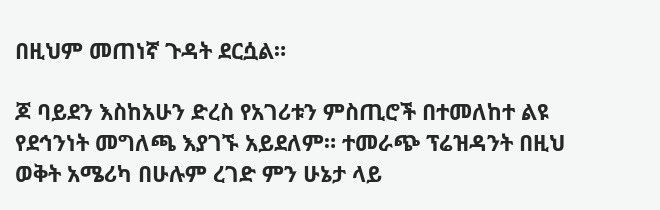በዚህም መጠነኛ ጉዳት ደርሷል።

ጆ ባይደን እስከአሁን ድረስ የአገሪቱን ምስጢሮች በተመለከተ ልዩ የደኅንነት መግለጫ እያገኙ አይደለም። ተመራጭ ፕሬዝዳንት በዚህ ወቅት አሜሪካ በሁሉም ረገድ ምን ሁኔታ ላይ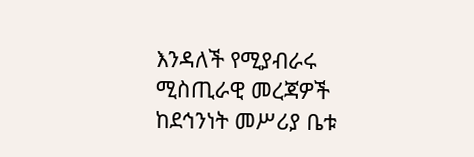እንዳለች የሚያብራሩ ሚስጢራዊ መረጃዎች ከደኅንነት መሥሪያ ቤቱ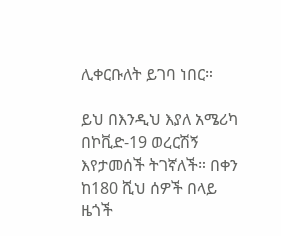ሊቀርቡለት ይገባ ነበር።

ይህ በእንዲህ እያለ አሜሪካ በኮቪድ-19 ወረርሽኝ እየታመሰች ትገኛለች። በቀን ከ180 ሺህ ሰዎች በላይ ዜጎች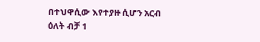በተህዋሲው እየተያዙ ሲሆን አርብ ዕለት ብቻ 1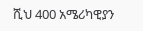ሺህ 400 አሜሪካዊያን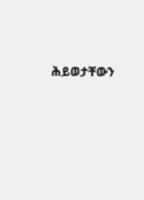ሕይወታቸውን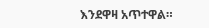እንደዋዛ አጥተዋል።